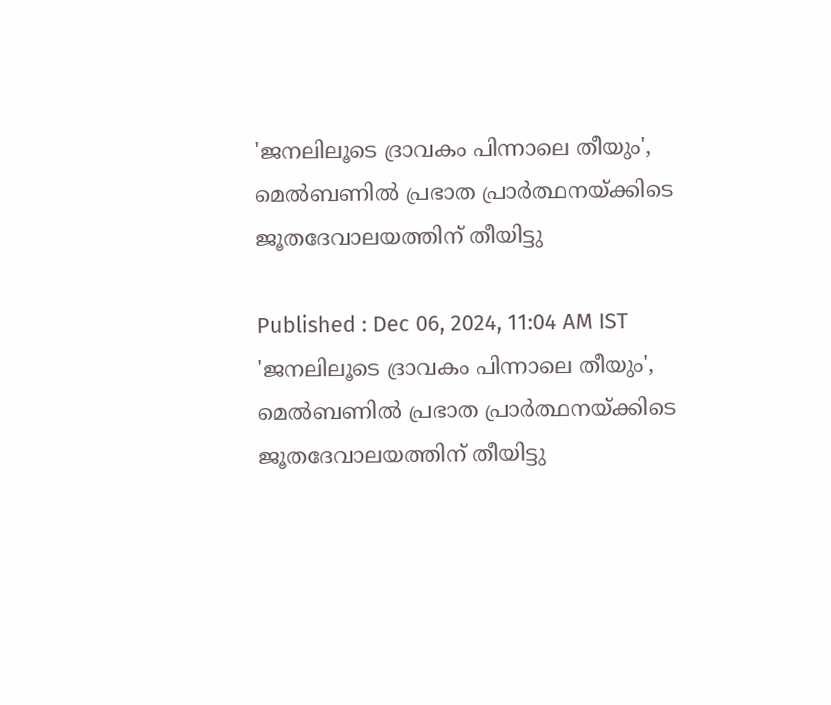'ജനലിലൂടെ ദ്രാവകം പിന്നാലെ തീയും', മെൽബണിൽ പ്രഭാത പ്രാർത്ഥനയ്ക്കിടെ ജൂതദേവാലയത്തിന് തീയിട്ടു

Published : Dec 06, 2024, 11:04 AM IST
'ജനലിലൂടെ ദ്രാവകം പിന്നാലെ തീയും', മെൽബണിൽ പ്രഭാത പ്രാർത്ഥനയ്ക്കിടെ ജൂതദേവാലയത്തിന് തീയിട്ടു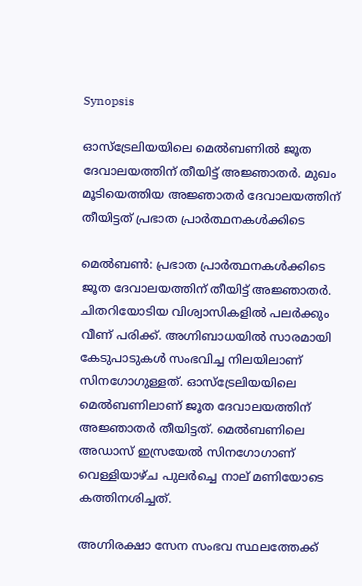Synopsis

ഓസ്ട്രേലിയയിലെ മെൽബണിൽ ജൂത ദേവാലയത്തിന് തീയിട്ട് അജ്ഞാതർ. മുഖം മൂടിയെത്തിയ അജ്ഞാതർ ദേവാലയത്തിന് തീയിട്ടത് പ്രഭാത പ്രാർത്ഥനകൾക്കിടെ

മെൽബൺ: പ്രഭാത പ്രാർത്ഥനകൾക്കിടെ ജൂത ദേവാലയത്തിന് തീയിട്ട് അജ്ഞാതർ. ചിതറിയോടിയ വിശ്വാസികളിൽ പലർക്കും വീണ് പരിക്ക്. അഗ്നിബാധയിൽ സാരമായി കേടുപാടുകൾ സംഭവിച്ച നിലയിലാണ് സിനഗോഗുള്ളത്. ഓസ്ട്രേലിയയിലെ മെൽബണിലാണ് ജൂത ദേവാലയത്തിന് അജ്ഞാതർ തീയിട്ടത്. മെൽബണിലെ അഡാസ് ഇസ്രയേൽ സിനഗോഗാണ് വെള്ളിയാഴ്ച പുലർച്ചെ നാല് മണിയോടെ കത്തിനശിച്ചത്.

അഗ്നിരക്ഷാ സേന സംഭവ സ്ഥലത്തേക്ക്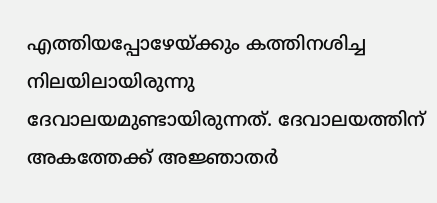എത്തിയപ്പോഴേയ്ക്കും കത്തിനശിച്ച നിലയിലായിരുന്നു ദേവാലയമുണ്ടായിരുന്നത്. ദേവാലയത്തിന് അകത്തേക്ക് അജ്ഞാതർ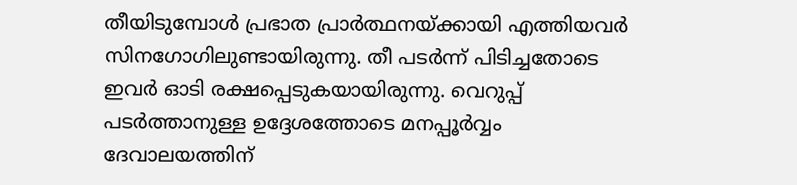തീയിടുമ്പോൾ പ്രഭാത പ്രാർത്ഥനയ്ക്കായി എത്തിയവർ സിനഗോഗിലുണ്ടായിരുന്നു. തീ പടർന്ന് പിടിച്ചതോടെ ഇവർ ഓടി രക്ഷപ്പെടുകയായിരുന്നു. വെറുപ്പ് പടർത്താനുള്ള ഉദ്ദേശത്തോടെ മനപ്പൂർവ്വം ദേവാലയത്തിന്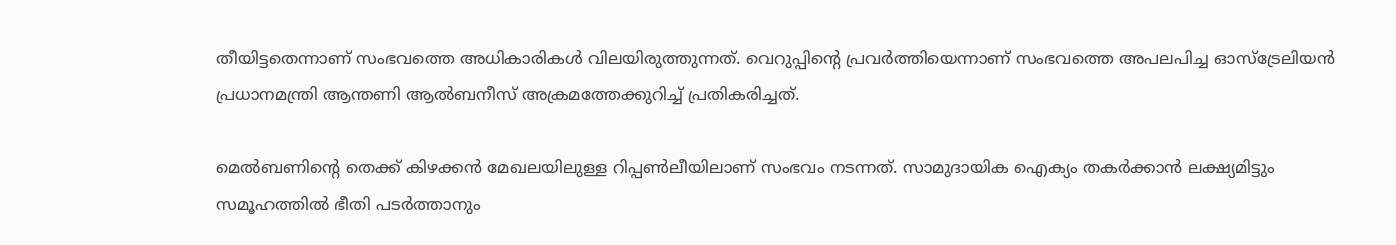തീയിട്ടതെന്നാണ് സംഭവത്തെ അധികാരികൾ വിലയിരുത്തുന്നത്. വെറുപ്പിന്റെ പ്രവർത്തിയെന്നാണ് സംഭവത്തെ അപലപിച്ച ഓസ്ട്രേലിയൻ പ്രധാനമന്ത്രി ആന്തണി ആൽബനീസ് അക്രമത്തേക്കുറിച്ച് പ്രതികരിച്ചത്.

മെൽബണിന്റെ തെക്ക് കിഴക്കൻ മേഖലയിലുള്ള റിപ്പൺലീയിലാണ് സംഭവം നടന്നത്. സാമുദായിക ഐക്യം തകർക്കാൻ ലക്ഷ്യമിട്ടും  സമൂഹത്തിൽ ഭീതി പടർത്താനും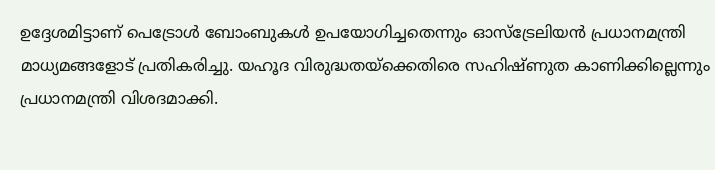ഉദ്ദേശമിട്ടാണ് പെട്രോൾ ബോംബുകൾ ഉപയോഗിച്ചതെന്നും ഓസ്ട്രേലിയൻ പ്രധാനമന്ത്രി മാധ്യമങ്ങളോട് പ്രതികരിച്ചു. യഹൂദ വിരുദ്ധതയ്ക്കെതിരെ സഹിഷ്ണുത കാണിക്കില്ലെന്നും പ്രധാനമന്ത്രി വിശദമാക്കി.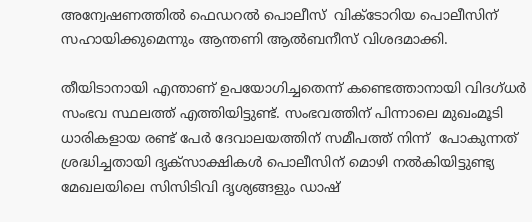അന്വേഷണത്തിൽ ഫെഡറൽ പൊലീസ്  വിക്ടോറിയ പൊലീസിന് സഹായിക്കുമെന്നും ആന്തണി ആൽബനീസ് വിശദമാക്കി.

തീയിടാനായി എന്താണ് ഉപയോഗിച്ചതെന്ന് കണ്ടെത്താനായി വിദഗ്ധർ സംഭവ സ്ഥലത്ത് എത്തിയിട്ടുണ്ട്. സംഭവത്തിന് പിന്നാലെ മുഖംമൂടി ധാരികളായ രണ്ട് പേർ ദേവാലയത്തിന് സമീപത്ത് നിന്ന്  പോകുന്നത് ശ്രദ്ധിച്ചതായി ദൃക്സാക്ഷികൾ പൊലീസിന് മൊഴി നൽകിയിട്ടുണ്ട്യ മേഖലയിലെ സിസിടിവി ദൃശ്യങ്ങളും ഡാഷ്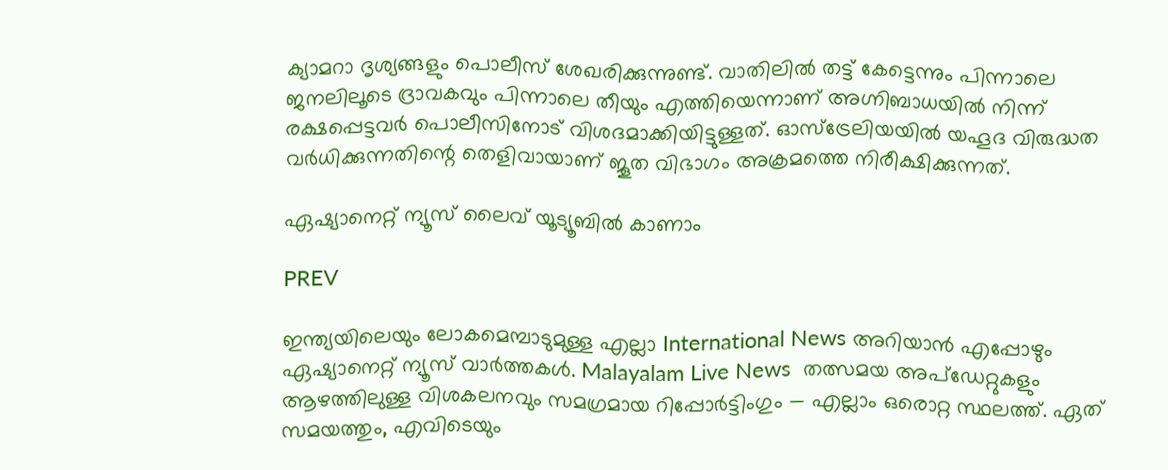ക്യാമറാ ദൃശ്യങ്ങളും പൊലീസ് ശേഖരിക്കുന്നുണ്ട്. വാതിലിൽ തട്ട് കേട്ടെന്നും പിന്നാലെ ജനലിലൂടെ ദ്രാവകവും പിന്നാലെ തീയും എത്തിയെന്നാണ് അഗ്നിബാധയിൽ നിന്ന് രക്ഷപ്പെട്ടവർ പൊലീസിനോട് വിശദമാക്കിയിട്ടുള്ളത്. ഓസ്ട്രേലിയയിൽ യഹൂദ വിരുദ്ധത വർധിക്കുന്നതിന്റെ തെളിവായാണ് ജൂത വിഭാഗം അക്രമത്തെ നിരീക്ഷിക്കുന്നത്.

ഏഷ്യാനെറ്റ് ന്യൂസ് ലൈവ് യൂട്യൂബിൽ കാണാം

PREV

ഇന്ത്യയിലെയും ലോകമെമ്പാടുമുള്ള എല്ലാ International News അറിയാൻ എപ്പോഴും ഏഷ്യാനെറ്റ് ന്യൂസ് വാർത്തകൾ. Malayalam Live News  തത്സമയ അപ്‌ഡേറ്റുകളും ആഴത്തിലുള്ള വിശകലനവും സമഗ്രമായ റിപ്പോർട്ടിംഗും — എല്ലാം ഒരൊറ്റ സ്ഥലത്ത്. ഏത് സമയത്തും, എവിടെയും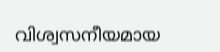വിശ്വസനീയമായ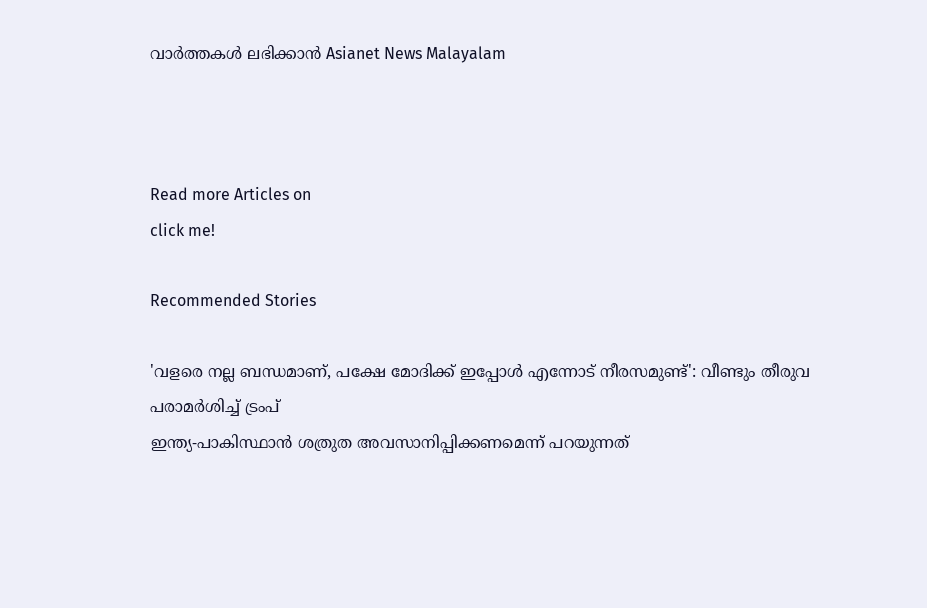വാർത്തകൾ ലഭിക്കാൻ Asianet News Malayalam



Read more Articles on
click me!

Recommended Stories

'വളരെ നല്ല ബന്ധമാണ്, പക്ഷേ മോദിക്ക് ഇപ്പോൾ എന്നോട് നീരസമുണ്ട്': വീണ്ടും തീരുവ പരാമർശിച്ച് ട്രംപ്
ഇന്ത്യ-പാകിസ്ഥാൻ ശത്രുത അവസാനിപ്പിക്കണമെന്ന് പറയുന്നത്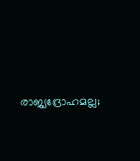രാജ്യദ്രോഹമല്ല;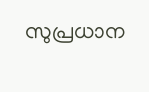സുപ്രധാന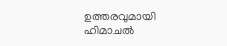ഉത്തരവുമായി ഹിമാചൽ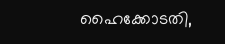ഹൈക്കോടതി,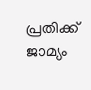പ്രതിക്ക് ജാമ്യം